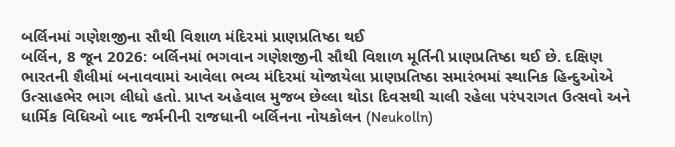બર્લિનમાં ગણેશજીના સૌથી વિશાળ મંદિરમાં પ્રાણપ્રતિષ્ઠા થઈ
બર્લિન, 8 જૂન 2026: બર્લિનમાં ભગવાન ગણેશજીની સૌથી વિશાળ મૂર્તિની પ્રાણપ્રતિષ્ઠા થઈ છે. દક્ષિણ ભારતની શૈલીમાં બનાવવામાં આવેલા ભવ્ય મંદિરમાં યોજાયેલા પ્રાણપ્રતિષ્ઠા સમારંભમાં સ્થાનિક હિન્દુઓએ ઉત્સાહભેર ભાગ લીધો હતો. પ્રાપ્ત અહેવાલ મુજબ છેલ્લા થોડા દિવસથી ચાલી રહેલા પરંપરાગત ઉત્સવો અને ધાર્મિક વિધિઓ બાદ જર્મનીની રાજધાની બર્લિનના નોયકોલન (Neukolln)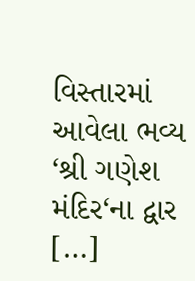વિસ્તારમાં આવેલા ભવ્ય ‘શ્રી ગણેશ મંદિર‘ના દ્વાર […]